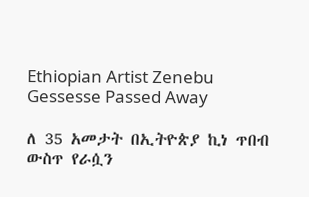Ethiopian Artist Zenebu Gessesse Passed Away

ለ 35 አመታት በኢትዮጵያ ኪነ ጥበብ ውስጥ የራሷን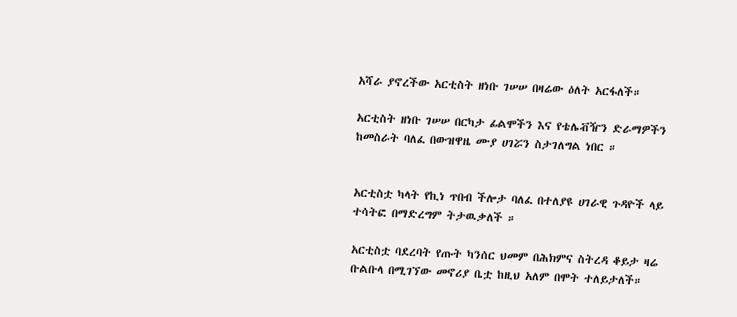አሻራ ያኖረችው አርቲስት ዘነቡ ገሠሠ በዛሬው ዕለት አርፋለች።

አርቲስት ዘነቡ ገሠሠ በርካታ ፊልሞችን እና የቴሌቭዥን ድራማዎችን ከመስራት ባለፈ በውዝዋዜ ሙያ ሀገሯን ስታገለግል ነበር ።


አርቲስቷ ካላት የኪነ ጥበብ ችሎታ ባለፈ በተለያዩ ሀገራዊ ጉዳዮች ላይ ተሳትፎ በማድረግም ትታዉቃለች ።

አርቲስቷ ባደረባት የጡት ካንሰር ህመም በሕክምና ስትረዳ ቆይታ ዛሬ ቡልቡላ በሚገኘው መኖሪያ ቤቷ ከዚህ አለም በሞት ተለይታለች።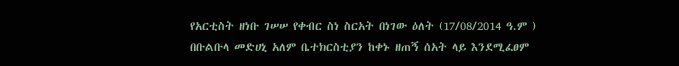የአርቲስት ዘነቡ ገሠሠ የቀብር ስነ ስርአት በነገው ዕለት (17/08/2014 ዓ.ም ) በቡልቡላ መድሀኒ አለም ቤተክርስቲያን ከቀኑ ዘጠኝ ሰአት ላይ እንደሚፈፀም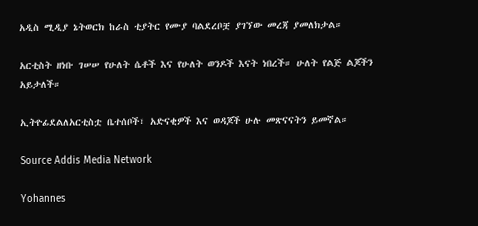አዲስ ሚዲያ ኔትወርክ ከራስ ቲያትር የሙያ ባልደረቦቿ ያገኘው መረጃ ያመለክታል።

አርቲስት ዘነቡ ገሠሠ የሁለት ሴቶች እና የሁለት ወንዶች እናት ነበረች። ሁለት የልጅ ልጆችን አይታለች።

ኢትዮፊደልለአርቲስቷ ቤተሰቦች፣ አድናቂዎች እና ወዳጆች ሁሉ መጽናናትን ይመኛል።

Source Addis Media Network

Yohannes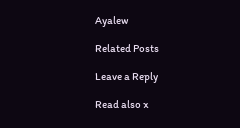Ayalew

Related Posts

Leave a Reply

Read also x